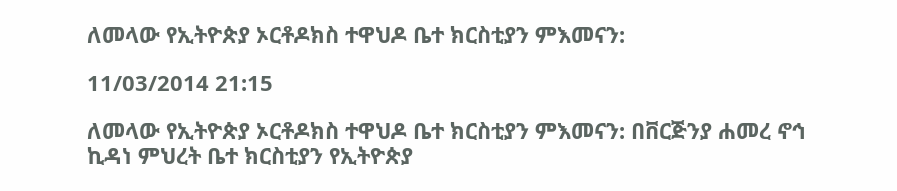ለመላው የኢትዮጵያ ኦርቶዶክስ ተዋህዶ ቤተ ክርስቲያን ምእመናን:

11/03/2014 21:15

ለመላው የኢትዮጵያ ኦርቶዶክስ ተዋህዶ ቤተ ክርስቲያን ምእመናን: በቨርጅንያ ሐመረ ኖኅ ኪዳነ ምህረት ቤተ ክርስቲያን የኢትዮጵያ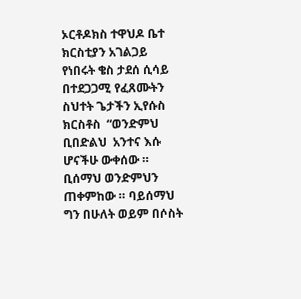ኦርቶዶክስ ተዋህዶ ቤተ ክርስቲያን አገልጋይ የነበሩት ቄስ ታደሰ ሲሳይ በተደጋጋሚ የፈጸሙትን ስህተት ጌታችን ኢየሱስ ክርስቶስ  “ወንድምህ ቢበድልህ  አንተና እሱ ሆናችሁ ውቀሰው ። ቢሰማህ ወንድምህን ጠቀምከው ። ባይሰማህ ግን በሁለት ወይም በሶስት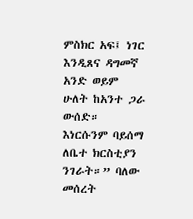ምስክር አፍ፤ ነገር እንዲጸና ዳግመኛ አንድ ወይም  ሁለት ከአንተ ጋራ ውሰድ። እነርሱንም ባይሰማ ለቤተ ክርስቲያን ንገራት።” ባለው መሰረት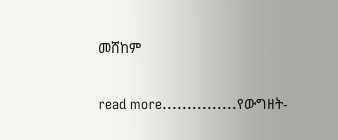መሸከም

read more...............የውግዘት-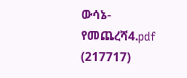ውሳኔ-የመጨረሻ4.pdf (217717)